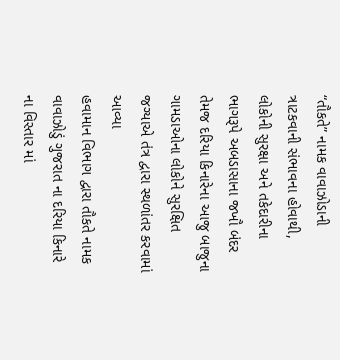“તૌકતે” નામક વાવાઝોડાની ત્રાટકવાની સંભાવના હોવાથી, લોકોની સુરક્ષા અને તકેદારીના ભાગરૂપે અબડાસાના જખૌ બંદર તેમજ દરિયા કિનારેના આજુ બાજુના ગામડાઓના લોકોને સુરક્ષિત જગ્યાએ તંત્ર દ્વારા સ્થળાંતર કરવામાં આવ્યા
હવામાન વિભાગ દ્વારા તૌકતે નામક વાવાઝોડું ગુજરાત ના દરિયા કિનારે ના વિસ્તાર માં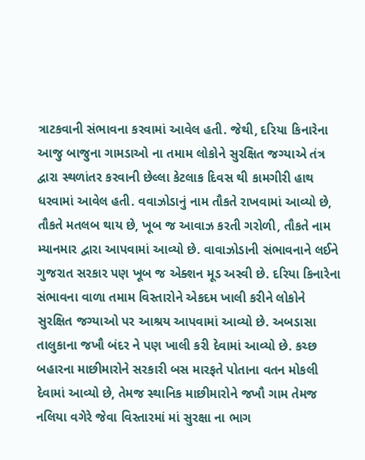ત્રાટકવાની સંભાવના કરવામાં આવેલ હતી. જેથી, દરિયા કિનારેના આજુ બાજુના ગામડાઓ ના તમામ લોકોને સુરક્ષિત જગ્યાએ તંત્ર દ્વારા સ્થળાંતર કરવાની છેલ્લા કેટલાક દિવસ થી કામગીરી હાથ ધરવામાં આવેલ હતી. વવાઝોડાનું નામ તૌકતે રાખવામાં આવ્યો છે, તૌકતે મતલબ થાય છે, ખૂબ જ આવાઝ કરતી ગરોળી, તૌકતે નામ મ્યાનમાર દ્વારા આપવામાં આવ્યો છે. વાવાઝોડાની સંભાવનાને લઈને ગુજરાત સરકાર પણ ખૂબ જ એક્શન મૂડ અસ્વી છે. દરિયા કિનારેના સંભાવના વાળા તમામ વિસ્તારોને એકદમ ખાલી કરીને લોકોને સુરક્ષિત જગ્યાઓ પર આશ્રય આપવામાં આવ્યો છે. અબડાસા તાલુકાના જખૌ બંદર ને પણ ખાલી કરી દેવામાં આવ્યો છે. કચ્છ બહારના માછીમારોને સરકારી બસ મારફતે પોતાના વતન મોકલી દેવામાં આવ્યો છે, તેમજ સ્થાનિક માછીમારોને જખૌ ગામ તેમજ નલિયા વગેરે જેવા વિસ્તારમાં માં સુરક્ષા ના ભાગ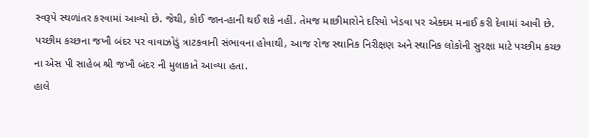સ્વરૂપે સ્થળાંતર કરવામાં આવ્યો છે. જેથી, કોઈ જાન-હાની થઈ શકે નહીં. તેમજ માછીમારોને દરિયો ખેડવા પર એક્દમ મનાઈ કરી દેવામાં આવી છે. પચ્છીમ કચ્છના જખૌ બંદર પર વાવાઝોડું ત્રાટકવાની સંભાવના હોવાથી, આજ રોજ સ્થાનિક નિરીક્ષણ અને સ્થાનિક લોકોની સુરક્ષા માટે પચ્છીમ કચ્છ ના એસ પી સાહેબ શ્રી જખૌ બંદર ની મુલાકાતે આવ્યા હતા.
હાલે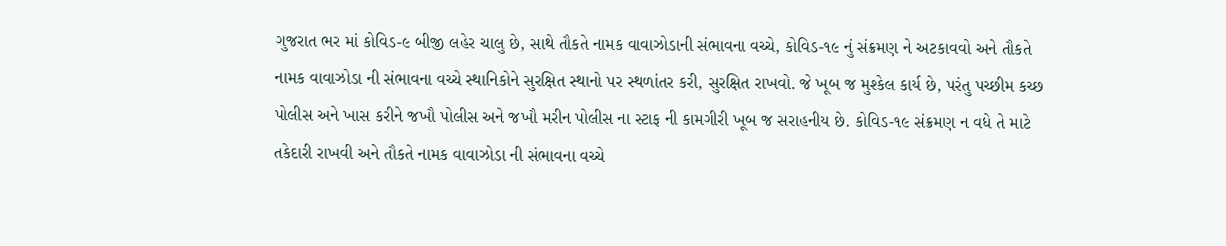ગુજરાત ભર માં કોવિડ-૯ બીજી લહેર ચાલુ છે, સાથે તૌકતે નામક વાવાઝોડાની સંભાવના વચ્ચે, કોવિડ-૧૯ નું સંક્રમણ ને અટકાવવો અને તૌકતે નામક વાવાઝોડા ની સંભાવના વચ્ચે સ્થાનિકોને સુરક્ષિત સ્થાનો પર સ્થળાંતર કરી, સુરક્ષિત રાખવો. જે ખૂબ જ મુશ્કેલ કાર્ય છે, પરંતુ પચ્છીમ કચ્છ પોલીસ અને ખાસ કરીને જખૌ પોલીસ અને જખૌ મરીન પોલીસ ના સ્ટાફ ની કામગીરી ખૂબ જ સરાહનીય છે. કોવિડ-૧૯ સંક્રમણ ન વધે તે માટે તકેદારી રાખવી અને તૌકતે નામક વાવાઝોડા ની સંભાવના વચ્ચે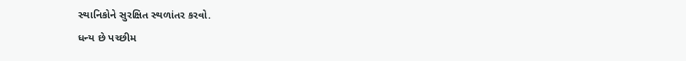સ્થાનિકોને સુરક્ષિત સ્થળાંતર કરવો.
ધન્ય છે પચ્છીમ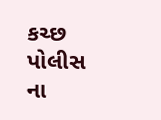કચ્છ પોલીસ ના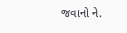જવાનો ને.